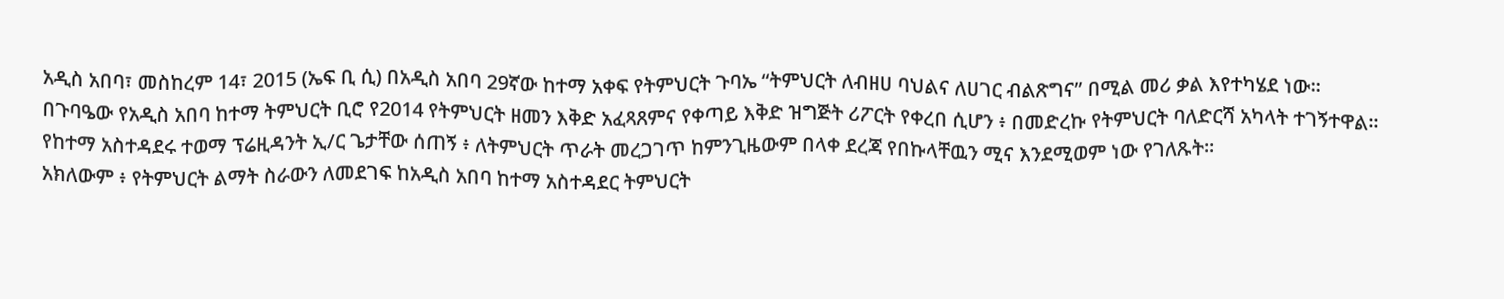አዲስ አበባ፣ መስከረም 14፣ 2015 (ኤፍ ቢ ሲ) በአዲስ አበባ 29ኛው ከተማ አቀፍ የትምህርት ጉባኤ “ትምህርት ለብዘሀ ባህልና ለሀገር ብልጽግና” በሚል መሪ ቃል እየተካሄደ ነው፡፡
በጉባዔው የአዲስ አበባ ከተማ ትምህርት ቢሮ የ2014 የትምህርት ዘመን እቅድ አፈጻጸምና የቀጣይ እቅድ ዝግጅት ሪፖርት የቀረበ ሲሆን ፥ በመድረኩ የትምህርት ባለድርሻ አካላት ተገኝተዋል፡፡
የከተማ አስተዳደሩ ተወማ ፕሬዚዳንት ኢ/ር ጌታቸው ሰጠኝ ፥ ለትምህርት ጥራት መረጋገጥ ከምንጊዜውም በላቀ ደረጃ የበኩላቸዉን ሚና እንደሚወም ነው የገለጹት፡፡
አክለውም ፥ የትምህርት ልማት ስራውን ለመደገፍ ከአዲስ አበባ ከተማ አስተዳደር ትምህርት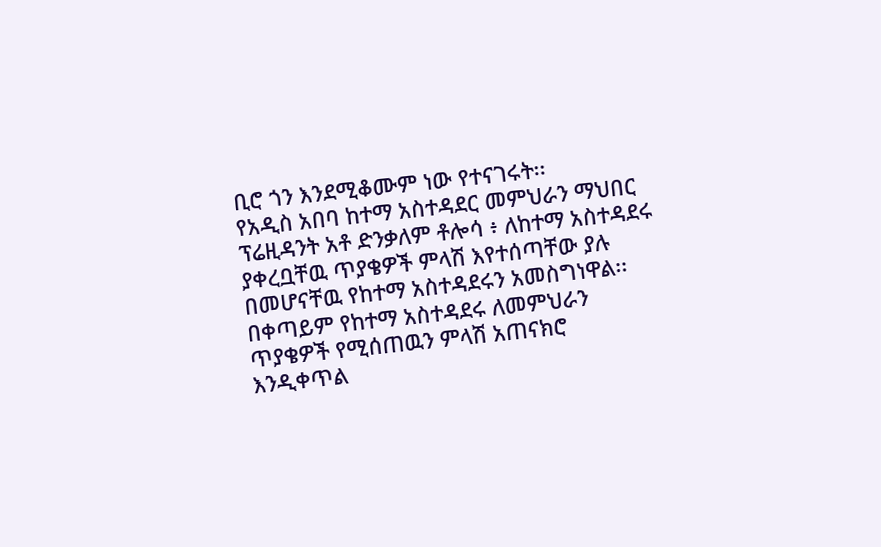ቢሮ ጎን እንደሚቆሙም ነው የተናገሩት፡፡
የአዲስ አበባ ከተማ አስተዳደር መምህራን ማህበር ፕሬዚዳንት አቶ ድንቃለም ቶሎሳ ፥ ለከተማ አስተዳደሩ ያቀረቧቸዉ ጥያቄዎች ምላሽ እየተሰጣቸው ያሉ በመሆናቸዉ የከተማ አስተዳደሩን አመስግነዋል፡፡በቀጣይም የከተማ አስተዳደሩ ለመምህራን ጥያቄዎች የሚሰጠዉን ምላሽ አጠናክሮ እንዲቀጥል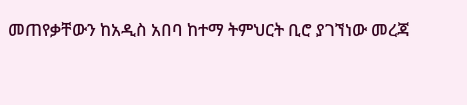መጠየቃቸውን ከአዲስ አበባ ከተማ ትምህርት ቢሮ ያገኘነው መረጃ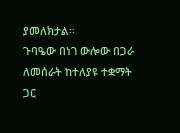ያመለክታል፡፡
ጉባዔው በነገ ውሎው በጋራ ለመሰራት ከተለያዩ ተቋማት ጋር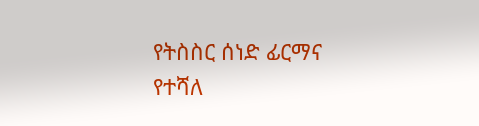የትስስር ሰነድ ፊርማና የተሻለ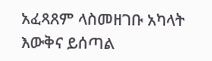አፈጻጸም ላስመዘገቡ አካላት እውቅና ይሰጣል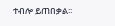ተብሎ ይጠበቃል፡፡